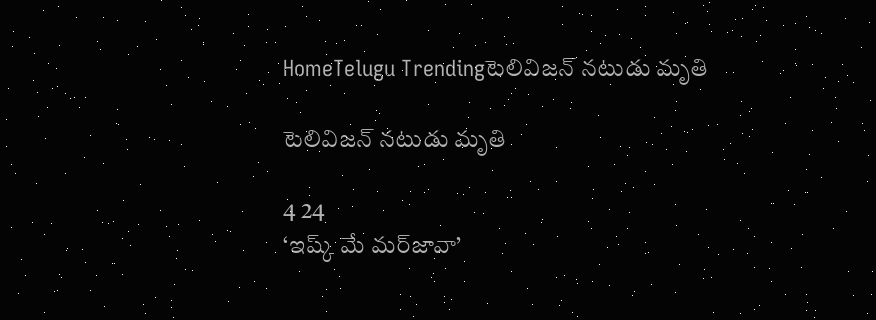HomeTelugu Trendingటెలివిజన్ నటుడు మృతి

టెలివిజన్ నటుడు మృతి

4 24
‘ఇష్క్‌ మే మర్‌జావా’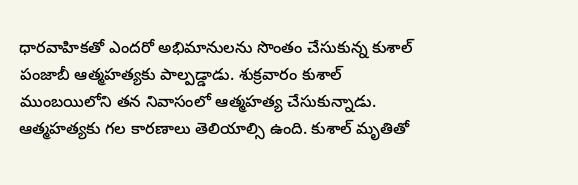ధారవాహికతో ఎందరో అభిమానులను సొంతం చేసుకున్న కుశాల్‌ పంజాబీ ఆత్మహత్యకు పాల్పడ్డాడు. శుక్రవారం కుశాల్‌ ముంబయిలోని తన నివాసంలో ఆత్మహత్య చేసుకున్నాడు. ఆత్మహత్యకు గల కారణాలు తెలియాల్సి ఉంది. కుశాల్‌ మృతితో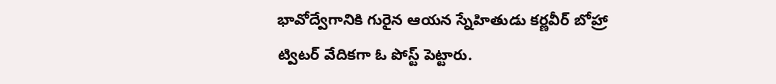భావోద్వేగానికి గురైన ఆయన స్నేహితుడు కర్ణవీర్‌ బోహ్రా ట్విటర్‌ వేదికగా ఓ పోస్ట్‌ పెట్టారు.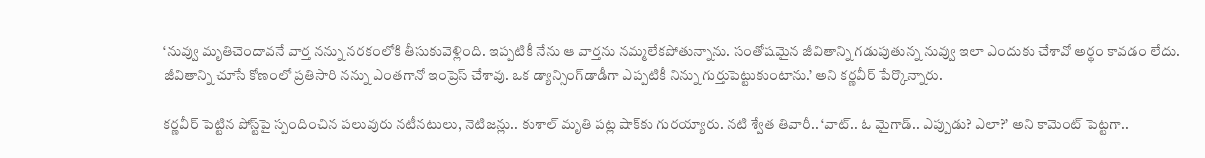‘నువ్వు మృతిచెందావనే వార్త నన్ను నరకంలోకి తీసుకువెళ్లింది. ఇప్పటికీ నేను ఆ వార్తను నమ్మలేకపోతున్నాను. సంతోషమైన జీవితాన్ని గడుపుతున్న నువ్వు ఇలా ఎందుకు చేశావో అర్థం కావడం లేదు. జీవితాన్ని చూసే కోణంలో ప్రతిసారి నన్ను ఎంతగానో ఇంప్రెస్‌ చేశావు. ఒక డ్యాన్సింగ్‌డాడీగా ఎప్పటికీ నిన్ను గుర్తుపెట్టుకుంటాను.’ అని కర్ణవీర్‌ పేర్కొన్నారు.

కర్ణవీర్‌ పెట్టిన పోస్ట్‌పై స్పందించిన పలువురు నటీనటులు, నెటిజన్లు.. కుశాల్‌ మృతి పట్ల షాక్‌కు గురయ్యారు. నటి శ్వేత తివారీ.. ‘వాట్‌.. ఓ మైగాడ్‌.. ఎప్పుడు? ఎలా?’ అని కామెంట్‌ పెట్టగా..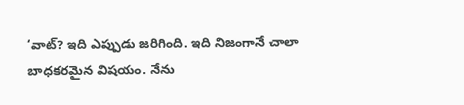‘వాట్‌? ఇది ఎప్పుడు జరిగింది. ఇది నిజంగానే చాలా బాధకరమైన విషయం. నేను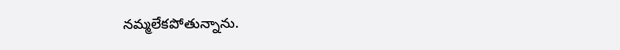నమ్మలేకపోతున్నాను.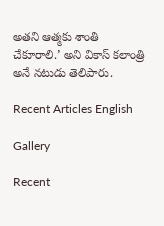అతని ఆత్మకు శాంతి చేకూరాలి.’ అని వికాస్‌ కలాంత్రి అనే నటుడు తెలిపారు.

Recent Articles English

Gallery

Recent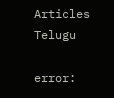Articles Telugu

error: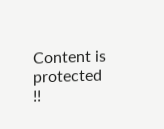Content is protected !!